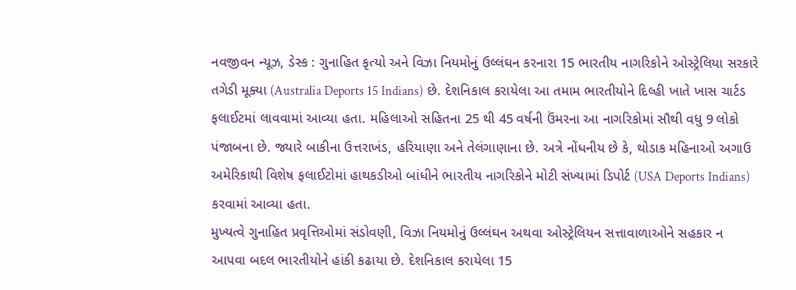નવજીવન ન્યૂઝ, ડેસ્ક : ગુનાહિત કૃત્યો અને વિઝા નિયમોનું ઉલ્લંઘન કરનારા 15 ભારતીય નાગરિકોને ઓસ્ટ્રેલિયા સરકારે તગેડી મૂક્યા (Australia Deports 15 Indians) છે. દેશનિકાલ કરાયેલા આ તમામ ભારતીયોને દિલ્હી ખાતે ખાસ ચાર્ટડ ફલાઈટમાં લાવવામાં આવ્યા હતા. મહિલાઓ સહિતના 25 થી 45 વર્ષની ઉંમરના આ નાગરિકોમાં સૌથી વધુ 9 લોકો પંજાબના છે. જ્યારે બાકીના ઉત્તરાખંડ, હરિયાણા અને તેલંગાણાના છે. અત્રે નોંધનીય છે કે, થોડાક મહિનાઓ અગાઉ અમેરિકાથી વિશેષ ફલાઈટોમાં હાથકડીઓ બાંધીને ભારતીય નાગરિકોને મોટી સંખ્યામાં ડિપોર્ટ (USA Deports Indians) કરવામાં આવ્યા હતા.
મુખ્યત્વે ગુનાહિત પ્રવૃત્તિઓમાં સંડોવણી, વિઝા નિયમોનું ઉલ્લંઘન અથવા ઓસ્ટ્રેલિયન સત્તાવાળાઓને સહકાર ન આપવા બદલ ભારતીયોને હાંકી કઢાયા છે. દેશનિકાલ કરાયેલા 15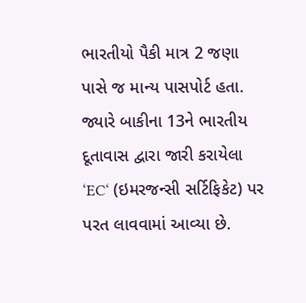ભારતીયો પૈકી માત્ર 2 જણા પાસે જ માન્ય પાસપોર્ટ હતા. જ્યારે બાકીના 13ને ભારતીય દૂતાવાસ દ્વારા જારી કરાયેલા ‘EC‘ (ઇમરજન્સી સર્ટિફિકેટ) પર પરત લાવવામાં આવ્યા છે.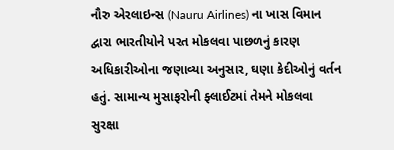નૌરુ એરલાઇન્સ (Nauru Airlines) ના ખાસ વિમાન દ્વારા ભારતીયોને પરત મોકલવા પાછળનું કારણ અધિકારીઓના જણાવ્યા અનુસાર, ઘણા કેદીઓનું વર્તન હતું. સામાન્ય મુસાફરોની ફ્લાઈટમાં તેમને મોકલવા સુરક્ષા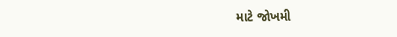માટે જોખમી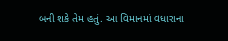બની શકે તેમ હતું. આ વિમાનમાં વધારાના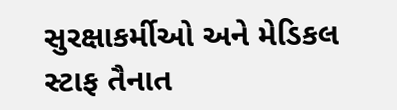સુરક્ષાકર્મીઓ અને મેડિકલ સ્ટાફ તૈનાત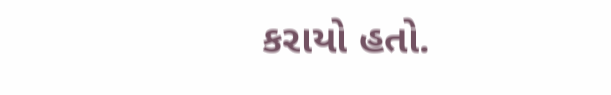કરાયો હતો.